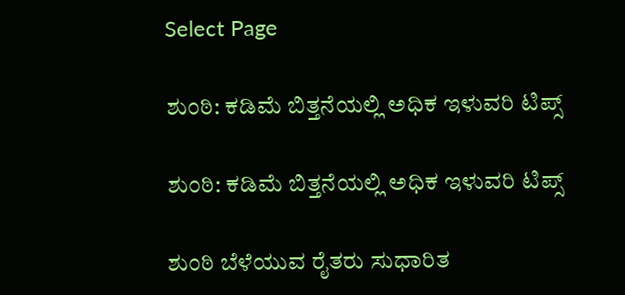Select Page

ಶುಂಠಿ: ಕಡಿಮೆ ಬಿತ್ತನೆಯಲ್ಲಿ ಅಧಿಕ ಇಳುವರಿ ಟಿಪ್ಸ್

ಶುಂಠಿ: ಕಡಿಮೆ ಬಿತ್ತನೆಯಲ್ಲಿ ಅಧಿಕ ಇಳುವರಿ ಟಿಪ್ಸ್

ಶುಂಠಿ ಬೆಳೆಯುವ ರೈತರು ಸುಧಾರಿತ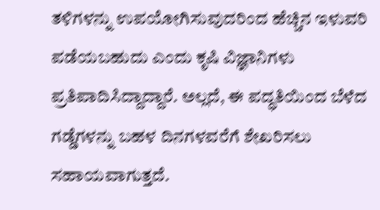ತಳಿಗಳನ್ನು ಉಪಯೋಗಿಸುವುದರಿಂದ ಹೆಚ್ಚಿನ ಇಳುವರಿ ಪಡೆಯಬಹುದು ಎಂದು ಕೃಷಿ ವಿಜ್ಞಾನಿಗಳು ಪ್ರತಿಪಾದಿಸಿದ್ದಾದ್ದಾರೆ. ಅಲ್ಲದೆ, ಈ ಪದ್ಧತಿಯಿಂದ ಬೆಳೆದ ಗಡ್ಡೆಗಳನ್ನು ಬಹಳ ದಿನಗಳವರೆಗೆ ಶೇಖರಿಸಲು ಸಹಾಯವಾಗುತ್ತದೆ.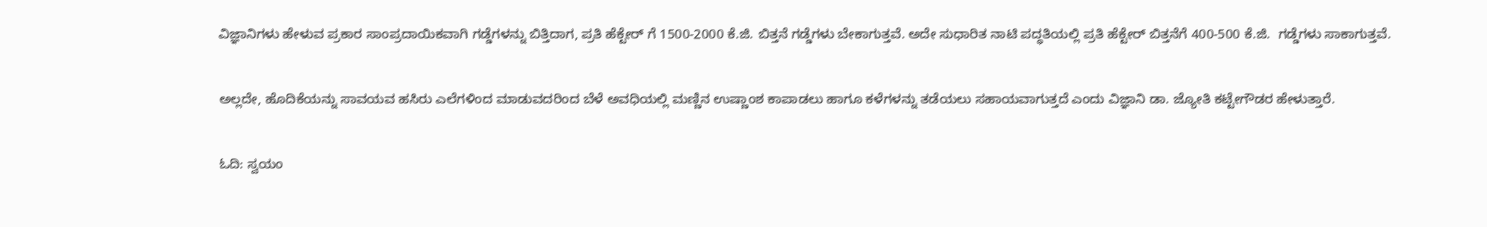ವಿಜ್ಞಾನಿಗಳು ಹೇಳುವ ಪ್ರಕಾರ ಸಾಂಪ್ರದಾಯಿಕವಾಗಿ ಗಡ್ಡೆಗಳನ್ನು ಬಿತ್ತಿದಾಗ, ಪ್ರತಿ ಹೆಕ್ಟೇರ್ ಗೆ 1500-2000 ಕೆ.ಜಿ. ಬಿತ್ತನೆ ಗಡ್ಡೆಗಳು ಬೇಕಾಗುತ್ತವೆ. ಅದೇ ಸುಧಾರಿತ ನಾಟಿ ಪದ್ಧತಿಯಲ್ಲಿ ಪ್ರತಿ ಹೆಕ್ಟೇರ್ ಬಿತ್ತನೆಗೆ 400-500 ಕೆ.ಜಿ.  ಗಡ್ಡೆಗಳು ಸಾಕಾಗುತ್ತವೆ.

ಅಲ್ಲದೇ, ಹೊದಿಕೆಯನ್ನು ಸಾವಯವ ಹಸಿರು ಎಲೆಗಳಿಂದ ಮಾಡುವದರಿಂದ ಬೆಳೆ ಅವಧಿಯಲ್ಲಿ ಮಣ್ಣಿನ ಉಷ್ಣಾಂಶ ಕಾಪಾಡಲು ಹಾಗೂ ಕಳೆಗಳನ್ನು ತಡೆಯಲು ಸಹಾಯವಾಗುತ್ತದೆ ಎಂದು ವಿಜ್ಞಾನಿ ಡಾ. ಜ್ಯೋತಿ ಕಟ್ಟೇಗೌಡರ ಹೇಳುತ್ತಾರೆ.

ಓದಿ: ಸ್ವಯಂ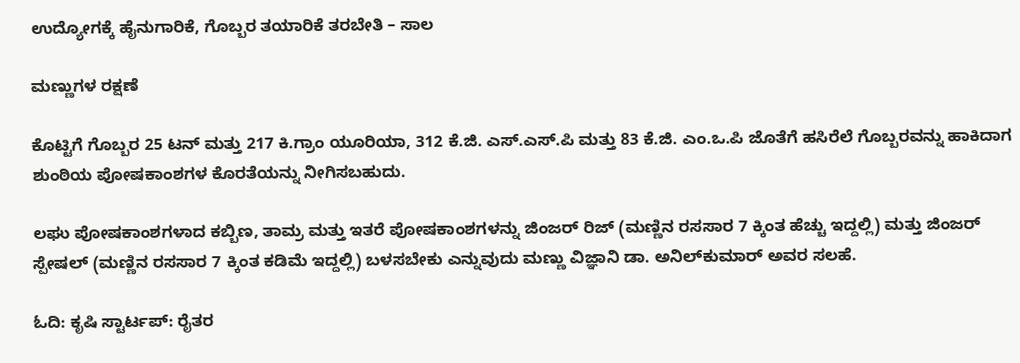ಉದ್ಯೋಗಕ್ಕೆ ಹೈನುಗಾರಿಕೆ, ಗೊಬ್ಬರ ತಯಾರಿಕೆ ತರಬೇತಿ – ಸಾಲ

ಮಣ್ಣುಗಳ ರಕ್ಷಣೆ

ಕೊಟ್ಟಿಗೆ ಗೊಬ್ಬರ 25 ಟನ್ ಮತ್ತು 217 ಕಿ.ಗ್ರಾಂ ಯೂರಿಯಾ, 312 ಕೆ.ಜಿ. ಎಸ್.ಎಸ್.ಪಿ ಮತ್ತು 83 ಕೆ.ಜಿ. ಎಂ.ಒ.ಪಿ ಜೊತೆಗೆ ಹಸಿರೆಲೆ ಗೊಬ್ಬರವನ್ನು ಹಾಕಿದಾಗ ಶುಂಠಿಯ ಪೋಷಕಾಂಶಗಳ ಕೊರತೆಯನ್ನು ನೀಗಿಸಬಹುದು.

ಲಘು ಪೋಷಕಾಂಶಗಳಾದ ಕಬ್ಬಿಣ, ತಾಮ್ರ ಮತ್ತು ಇತರೆ ಪೋಷಕಾಂಶಗಳನ್ನು ಜಿಂಜರ್ ರಿಜ್ (ಮಣ್ಣಿನ ರಸಸಾರ 7 ಕ್ಕಿಂತ ಹೆಚ್ಚು ಇದ್ದಲ್ಲಿ) ಮತ್ತು ಜಿಂಜರ್ ಸ್ಪೇಷಲ್ (ಮಣ್ಣಿನ ರಸಸಾರ 7 ಕ್ಕಿಂತ ಕಡಿಮೆ ಇದ್ದಲ್ಲಿ) ಬಳಸಬೇಕು ಎನ್ನುವುದು ಮಣ್ಣು ವಿಜ್ಞಾನಿ ಡಾ. ಅನಿಲ್‍ಕುಮಾರ್ ಅವರ ಸಲಹೆ.

ಓದಿ: ಕೃಷಿ ಸ್ಟಾರ್ಟಪ್: ರೈತರ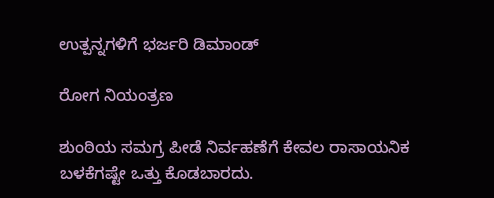ಉತ್ಪನ್ನಗಳಿಗೆ ಭರ್ಜರಿ ಡಿಮಾಂಡ್

ರೋಗ ನಿಯಂತ್ರಣ

ಶುಂಠಿಯ ಸಮಗ್ರ ಪೀಡೆ ನಿರ್ವಹಣೆಗೆ ಕೇವಲ ರಾಸಾಯನಿಕ ಬಳಕೆಗಷ್ಟೇ ಒತ್ತು ಕೊಡಬಾರದು.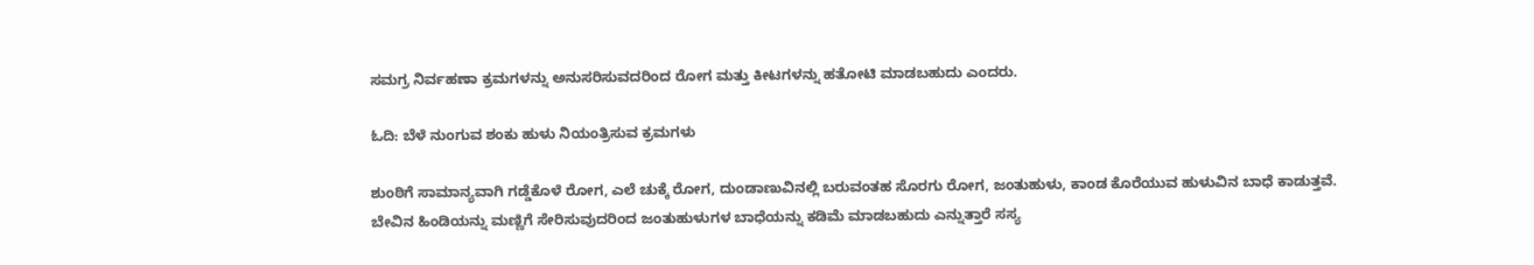ಸಮಗ್ರ ನಿರ್ವಹಣಾ ಕ್ರಮಗಳನ್ನು ಅನುಸರಿಸುವದರಿಂದ ರೋಗ ಮತ್ತು ಕೀಟಗಳನ್ನು ಹತೋಟಿ ಮಾಡಬಹುದು ಎಂದರು.

ಓದಿ: ಬೆಳೆ ನುಂಗುವ ಶಂಕು ಹುಳು ನಿಯಂತ್ರಿಸುವ ಕ್ರಮಗಳು

ಶುಂಠಿಗೆ ಸಾಮಾನ್ಯವಾಗಿ ಗಡ್ಡೆಕೊಳೆ ರೋಗ, ಎಲೆ ಚುಕ್ಕೆ ರೋಗ, ದುಂಡಾಣುವಿನಲ್ಲಿ ಬರುವಂತಹ ಸೊರಗು ರೋಗ, ಜಂತುಹುಳು, ಕಾಂಡ ಕೊರೆಯುವ ಹುಳುವಿನ ಬಾಧೆ ಕಾಡುತ್ತವೆ. ಬೇವಿನ ಹಿಂಡಿಯನ್ನು ಮಣ್ಣಿಗೆ ಸೇರಿಸುವುದರಿಂದ ಜಂತುಹುಳುಗಳ ಬಾಧೆಯನ್ನು ಕಡಿಮೆ ಮಾಡಬಹುದು ಎನ್ನುತ್ತಾರೆ ಸಸ್ಯ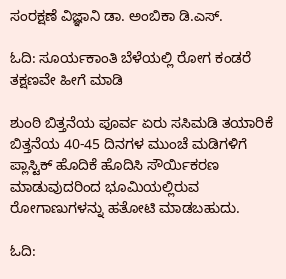ಸಂರಕ್ಷಣೆ ವಿಜ್ಞಾನಿ ಡಾ. ಅಂಬಿಕಾ ಡಿ.ಎಸ್.

ಓದಿ: ಸೂರ್ಯಕಾಂತಿ ಬೆಳೆಯಲ್ಲಿ ರೋಗ ಕಂಡರೆ ತಕ್ಷಣವೇ ಹೀಗೆ ಮಾಡಿ

ಶುಂಠಿ ಬಿತ್ತನೆಯ ಪೂರ್ವ ಏರು ಸಸಿಮಡಿ ತಯಾರಿಕೆ ಬಿತ್ತನೆಯ 40-45 ದಿನಗಳ ಮುಂಚೆ ಮಡಿಗಳಿಗೆ ಪ್ಲಾಸ್ಟಿಕ್ ಹೊದಿಕೆ ಹೊದಿಸಿ ಸೌರ್ಯಿಕರಣ ಮಾಡುವುದರಿಂದ ಭೂಮಿಯಲ್ಲಿರುವ ರೋಗಾಣುಗಳನ್ನು ಹತೋಟಿ ಮಾಡಬಹುದು.

ಓದಿ: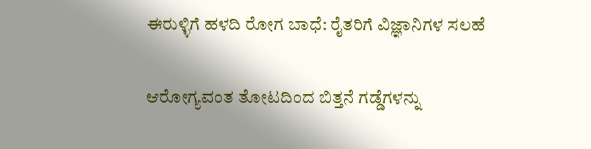ಈರುಳ್ಳಿಗೆ ಹಳದಿ ರೋಗ ಬಾಧೆ: ರೈತರಿಗೆ ವಿಜ್ಞಾನಿಗಳ ಸಲಹೆ

ಆರೋಗ್ಯವಂತ ತೋಟದಿಂದ ಬಿತ್ತನೆ ಗಡ್ಡೆಗಳನ್ನು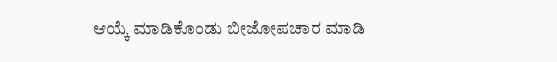ಆಯ್ಕೆ ಮಾಡಿಕೊಂಡು ಬೀಜೋಪಚಾರ ಮಾಡಿ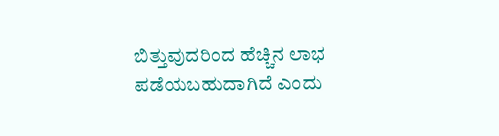ಬಿತ್ತುವುದರಿಂದ ಹೆಚ್ಚಿನ ಲಾಭ ಪಡೆಯಬಹುದಾಗಿದೆ ಎಂದು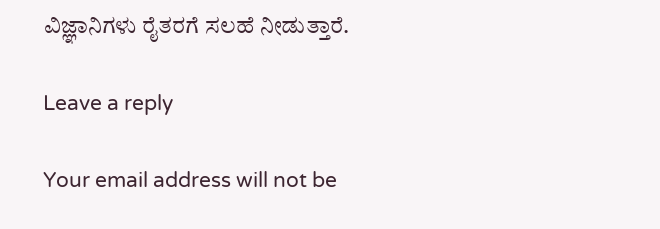ವಿಜ್ಞಾನಿಗಳು ರೈತರಗೆ ಸಲಹೆ ನೀಡುತ್ತಾರೆ.

Leave a reply

Your email address will not be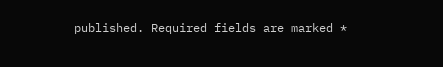published. Required fields are marked *